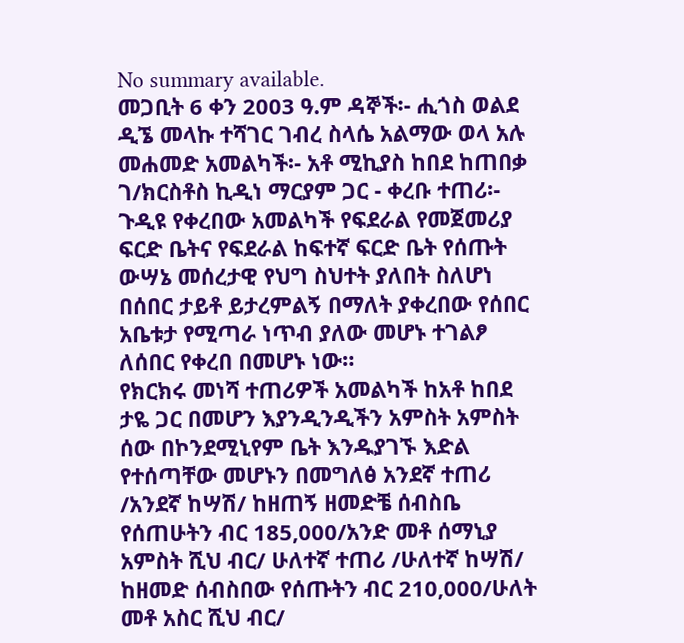No summary available.
መጋቢት 6 ቀን 2003 ዓ.ም ዳኞች፡- ሒጎስ ወልደ ዲኜ መላኩ ተሻገር ገብረ ስላሴ አልማው ወላ አሉ መሐመድ አመልካች፡- አቶ ሚኪያስ ከበደ ከጠበቃ ገ/ክርስቶስ ኪዲነ ማርያም ጋር - ቀረቡ ተጠሪ፡-
ጉዲዩ የቀረበው አመልካች የፍደራል የመጀመሪያ ፍርድ ቤትና የፍደራል ከፍተኛ ፍርድ ቤት የሰጡት ውሣኔ መሰረታዊ የህግ ስህተት ያለበት ስለሆነ በሰበር ታይቶ ይታረምልኝ በማለት ያቀረበው የሰበር አቤቱታ የሚጣራ ነጥብ ያለው መሆኑ ተገልፆ ለሰበር የቀረበ በመሆኑ ነው።
የክርክሩ መነሻ ተጠሪዎች አመልካች ከአቶ ከበደ ታዬ ጋር በመሆን እያንዲንዲችን አምስት አምስት ሰው በኮንደሚኒየም ቤት እንዱያገኙ እድል የተሰጣቸው መሆኑን በመግለፅ አንደኛ ተጠሪ /አንደኛ ከሣሽ/ ከዘጠኝ ዘመድቼ ሰብስቤ የሰጠሁትን ብር 185,000/አንድ መቶ ሰማኒያ አምስት ሺህ ብር/ ሁለተኛ ተጠሪ /ሁለተኛ ከሣሽ/ ከዘመድ ሰብስበው የሰጡትን ብር 210,000/ሁለት መቶ አስር ሺህ ብር/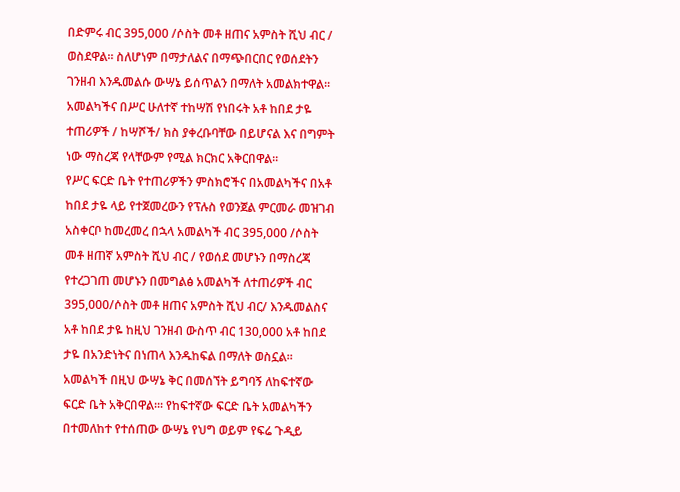በድምሩ ብር 395,000 /ሶስት መቶ ዘጠና አምስት ሺህ ብር / ወስደዋል። ስለሆነም በማታለልና በማጭበርበር የወሰደትን ገንዘብ እንዱመልሱ ውሣኔ ይሰጥልን በማለት አመልክተዋል። አመልካችና በሥር ሁለተኛ ተከሣሽ የነበሩት አቶ ከበደ ታዬ ተጠሪዎች / ከሣሾች/ ክስ ያቀረቡባቸው በይሆናል እና በግምት ነው ማስረጃ የላቸውም የሚል ክርክር አቅርበዋል።
የሥር ፍርድ ቤት የተጠሪዎችን ምስክሮችና በአመልካችና በአቶ ከበደ ታዬ ላይ የተጀመረውን የፕሉስ የወንጀል ምርመራ መዝገብ አስቀርቦ ከመረመረ በኋላ አመልካች ብር 395,000 /ሶስት መቶ ዘጠኛ አምስት ሺህ ብር / የወሰደ መሆኑን በማስረጃ የተረጋገጠ መሆኑን በመግልፅ አመልካች ለተጠሪዎች ብር 395,000/ሶስት መቶ ዘጠና አምስት ሺህ ብር/ እንዱመልስና አቶ ከበደ ታዬ ከዚህ ገንዘብ ውስጥ ብር 130,000 አቶ ከበደ ታዬ በአንድነትና በነጠላ እንዱከፍል በማለት ወስኗል። አመልካች በዚህ ውሣኔ ቅር በመሰኘት ይግባኝ ለከፍተኛው ፍርድ ቤት አቅርበዋል።፡ የከፍተኛው ፍርድ ቤት አመልካችን በተመለከተ የተሰጠው ውሣኔ የህግ ወይም የፍሬ ጉዲይ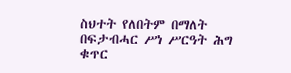ስህተት የለበትም በማለት በፍታብሓር ሥነ ሥርዓት ሕግ ቁጥር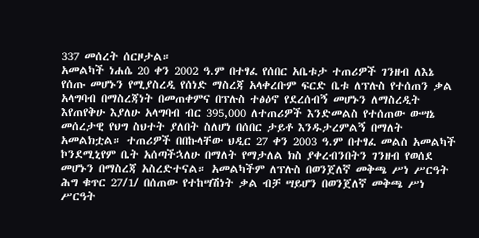337 መሰረት ሰርዞታል።
አመልካች ነሐሴ 20 ቀን 2002 ዓ.ም በተፃፈ የሰበር አቤቱታ ተጠሪዎች ገንዘብ ለእኔ የሰጡ መሆኑን የሚያስረዲ የሰነድ ማስረጃ አላቀረቡም ፍርድ ቤቱ ለፕሉስ የተሰጠን ቃል አላግባብ በማስረጃነት በመጠቀምና በፕሉስ ተፅዕኖ የደረሰብኝ መሆኑን ለማስረዲት እየጠየቅሁ እያለሁ አላግባብ ብር 395,000 ለተጠሪዎች እንድመልስ የተሰጠው ውሣኔ መሰረታዊ የህግ ስህተት ያለበት ስለሆነ በሰበር ታይቶ እንዱታረምልኝ በማለት አመልክቷል። ተጠሪዎች በበኩላቸው ህዲር 27 ቀን 2003 ዓ.ም በተፃፈ መልስ አመልካች ኮንደሚኒየም ቤት አሰጣችኋለሁ በማለት የማታለል ክስ ያቀረብንበትን ገንዘብ የወሰደ መሆኑን በማስረጃ አስረድተናል። አመልካችም ለፕሉስ በወንጀለኛ መቅጫ ሥነ ሥርዓት ሕግ ቁጥር 27/1/ በሰጠው የተከሣሽነት ቃል ብቻ ሣይሆን በወንጀለኛ መቅጫ ሥነ ሥርዓት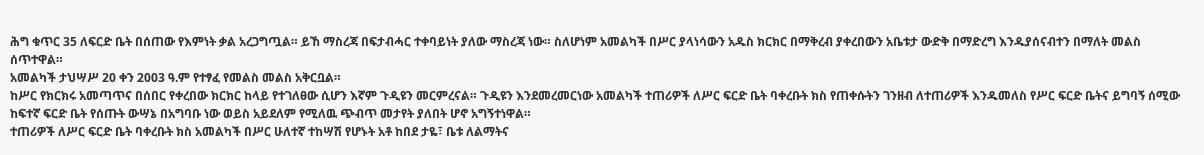ሕግ ቁጥር 35 ለፍርድ ቤት በሰጠው የእምነት ቃል አረጋግጧል። ይኸ ማስረጃ በፍታብሓር ተቀባይነት ያለው ማስረጃ ነው። ስለሆነም አመልካች በሥር ያላነሳውን አዱስ ክርክር በማቅረብ ያቀረበውን አቤቱታ ውድቅ በማድረግ እንዱያሰናብተን በማለት መልስ ሰጥተዋል።
አመልካች ታህሣሥ 20 ቀን 2003 ዓ.ም የተፃፈ የመልስ መልስ አቅርቧል።
ከሥር የክርክሩ አመጣጥና በሰበር የቀረበው ክርክር ከላይ የተገለፀው ሲሆን እኛም ጉዲዩን መርምረናል። ጉዲዩን እንደመረመርነው አመልካች ተጠሪዎች ለሥር ፍርድ ቤት ባቀረቡት ክስ የጠቀሱትን ገንዘብ ለተጠሪዎች እንዱመለስ የሥር ፍርድ ቤትና ይግባኝ ሰሚው ከፍተኛ ፍርድ ቤት የሰጡት ውሣኔ በአግባቡ ነው ወይስ አይደለም የሚለዉ ጭብጥ መታየት ያለበት ሆኖ አግኝተነዋል።
ተጠሪዎች ለሥር ፍርድ ቤት ባቀረቡት ክስ አመልካች በሥር ሁለተኛ ተከሣሽ የሆኑት አቶ ከበደ ታዬ፣ ቤቱ ለልማትና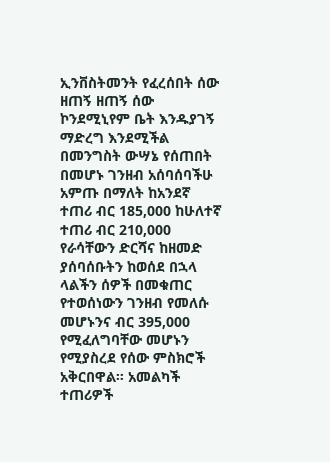ኢንቨስትመንት የፈረሰበት ሰው ዘጠኝ ዘጠኝ ሰው ኮንደሚኒየም ቤት እንዱያገኝ ማድረግ እንደሚችል በመንግስት ውሣኔ የሰጠበት በመሆኑ ገንዘብ አሰባሰባችሁ አምጡ በማለት ከአንደኛ ተጠሪ ብር 185,000 ከሁለተኛ ተጠሪ ብር 210,000 የራሳቸውን ድርሻና ከዘመድ ያሰባሰቡትን ከወሰደ በኋላ ላልችን ሰዎች በመቁጠር የተወሰነውን ገንዘብ የመለሱ መሆኑንና ብር 395,000 የሚፈለግባቸው መሆኑን የሚያስረደ የሰው ምስክሮች አቅርበዋል። አመልካች ተጠሪዎች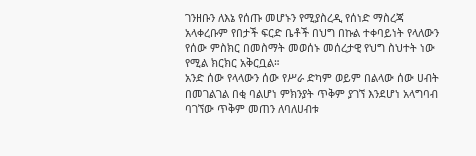ገንዘቡን ለእኔ የሰጡ መሆኑን የሚያስረዲ የሰነድ ማስረጃ አላቀረቡም የበታች ፍርድ ቤቶች በህግ በኩል ተቀባይነት የላለውን የሰው ምስክር በመስማት መወሰኑ መሰረታዊ የህግ ስህተት ነው የሚል ክርክር አቅርቧል።
አንድ ሰው የላላውን ሰው የሥራ ድካም ወይም በልላው ሰው ሀብት በመገልገል በቂ ባልሆነ ምክንያት ጥቅም ያገኘ እንደሆነ አላግባብ ባገኘው ጥቅም መጠን ለባለሀብቱ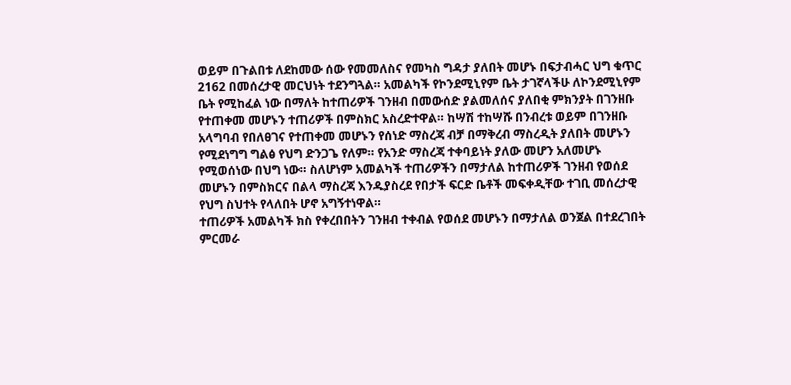ወይም በጉልበቱ ለደከመው ሰው የመመለስና የመካስ ግዳታ ያለበት መሆኑ በፍታብሓር ህግ ቁጥር 2162 በመሰረታዊ መርህነት ተደንግጓል። አመልካች የኮንደሚኒየም ቤት ታገኛላችሁ ለኮንደሚኒየም ቤት የሚከፈል ነው በማለት ከተጠሪዎች ገንዘብ በመውሰድ ያልመለሰና ያለበቂ ምክንያት በገንዘቡ የተጠቀመ መሆኑን ተጠሪዎች በምስክር አስረድተዋል። ከሣሽ ተከሣሹ በንብረቱ ወይም በገንዘቡ አላግባብ የበለፀገና የተጠቀመ መሆኑን የሰነድ ማስረጃ ብቻ በማቅረብ ማስረዲት ያለበት መሆኑን የሚደነግግ ግልፅ የህግ ድንጋጌ የለም። የአንድ ማስረጃ ተቀባይነት ያለው መሆን አለመሆኑ የሚወሰነው በህግ ነው። ስለሆነም አመልካች ተጠሪዎችን በማታለል ከተጠሪዎች ገንዘብ የወሰደ መሆኑን በምስክርና በልላ ማስረጃ እንዱያስረደ የበታች ፍርድ ቤቶች መፍቀዲቸው ተገቢ መሰረታዊ የህግ ስህተት የላለበት ሆኖ አግኝተነዋል።
ተጠሪዎች አመልካች ክስ የቀረበበትን ገንዘብ ተቀብል የወሰደ መሆኑን በማታለል ወንጀል በተደረገበት ምርመራ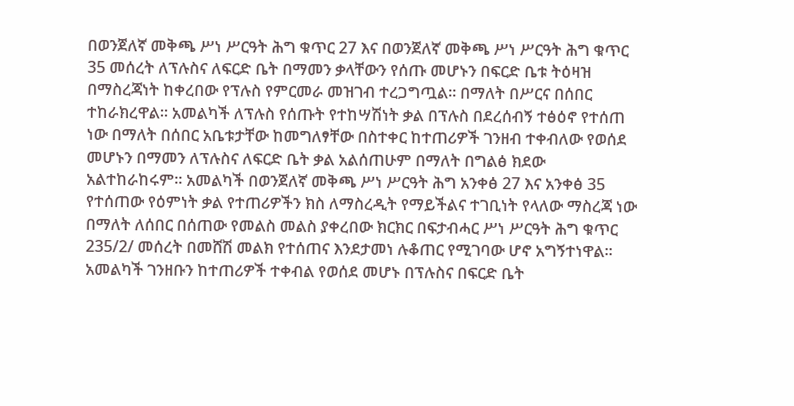በወንጀለኛ መቅጫ ሥነ ሥርዓት ሕግ ቁጥር 27 እና በወንጀለኛ መቅጫ ሥነ ሥርዓት ሕግ ቁጥር 35 መሰረት ለፕሉስና ለፍርድ ቤት በማመን ቃላቸውን የሰጡ መሆኑን በፍርድ ቤቱ ትዕዛዝ በማስረጃነት ከቀረበው የፕሉስ የምርመራ መዝገብ ተረጋግጧል። በማለት በሥርና በሰበር ተከራክረዋል። አመልካች ለፕሉስ የሰጡት የተከሣሽነት ቃል በፕሉስ በደረሰብኝ ተፅዕኖ የተሰጠ ነው በማለት በሰበር አቤቱታቸው ከመግለፃቸው በስተቀር ከተጠሪዎች ገንዘብ ተቀብለው የወሰደ መሆኑን በማመን ለፕሉስና ለፍርድ ቤት ቃል አልሰጠሁም በማለት በግልፅ ክደው አልተከራከሩም። አመልካች በወንጀለኛ መቅጫ ሥነ ሥርዓት ሕግ አንቀፅ 27 እና አንቀፅ 35 የተሰጠው የዕምነት ቃል የተጠሪዎችን ክስ ለማስረዲት የማይችልና ተገቢነት የላለው ማስረጃ ነው በማለት ለሰበር በሰጠው የመልስ መልስ ያቀረበው ክርክር በፍታብሓር ሥነ ሥርዓት ሕግ ቁጥር 235/2/ መሰረት በመሸሽ መልክ የተሰጠና እንደታመነ ሉቆጠር የሚገባው ሆኖ አግኝተነዋል።
አመልካች ገንዘቡን ከተጠሪዎች ተቀብል የወሰደ መሆኑ በፕሉስና በፍርድ ቤት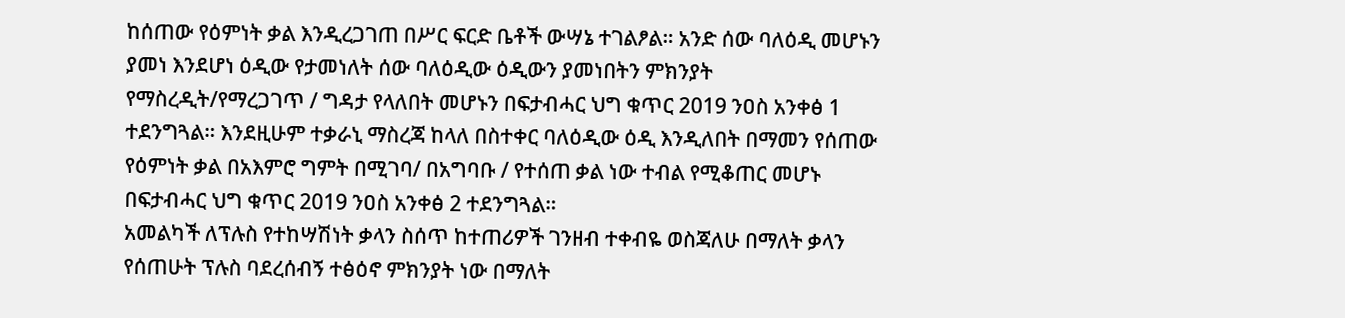ከሰጠው የዕምነት ቃል እንዲረጋገጠ በሥር ፍርድ ቤቶች ውሣኔ ተገልፆል። አንድ ሰው ባለዕዲ መሆኑን ያመነ እንደሆነ ዕዲው የታመነለት ሰው ባለዕዲው ዕዲውን ያመነበትን ምክንያት የማስረዲት/የማረጋገጥ / ግዳታ የላለበት መሆኑን በፍታብሓር ህግ ቁጥር 2019 ንዐስ አንቀፅ 1 ተደንግጓል። እንደዚሁም ተቃራኒ ማስረጃ ከላለ በስተቀር ባለዕዲው ዕዲ እንዲለበት በማመን የሰጠው የዕምነት ቃል በአእምሮ ግምት በሚገባ/ በአግባቡ / የተሰጠ ቃል ነው ተብል የሚቆጠር መሆኑ በፍታብሓር ህግ ቁጥር 2019 ንዐስ አንቀፅ 2 ተደንግጓል።
አመልካች ለፕሉስ የተከሣሽነት ቃላን ስሰጥ ከተጠሪዎች ገንዘብ ተቀብዬ ወስጃለሁ በማለት ቃላን የሰጠሁት ፕሉስ ባደረሰብኝ ተፅዕኖ ምክንያት ነው በማለት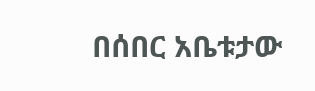በሰበር አቤቱታው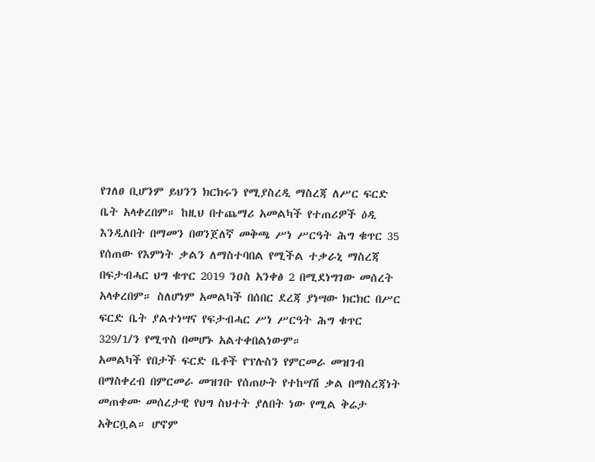የገለፀ ቢሆንም ይህንን ክርክሩን የሚያስረዲ ማስረጃ ለሥር ፍርድ ቤት አላቀረበም። ከዚህ በተጨማሪ አመልካች የተጠሪዎች ዕዲ እንዲለበት በማመን በወንጀለኛ መቅጫ ሥነ ሥርዓት ሕግ ቁጥር 35 የሰጠው የእምነት ቃልን ለማስተባበል የሚችል ተቃራኒ ማስረጃ በፍታብሓር ህግ ቁጥር 2019 ንዐስ አንቀፅ 2 በሚደነግገው መሰረት አላቀረበም። ስለሆነም አመልካች በሰበር ደረጃ ያነሣው ክርክር በሥር ፍርድ ቤት ያልተነሣና የፍታብሓር ሥነ ሥርዓት ሕግ ቁጥር 329/1/ን የሚጥስ በመሆኑ አልተቀበልነውም።
አመልካች የበታች ፍርድ ቤቶች የፕሉስን የምርመራ መዝገብ በማስቀረብ በምርመራ መዝገቡ የሰጠሁት የተከሣሽ ቃል በማስረጃነት መጠቀሙ መሰረታዊ የህግ ስህተት ያለበት ነው የሚል ቅሬታ አቅርቧል። ሆኖም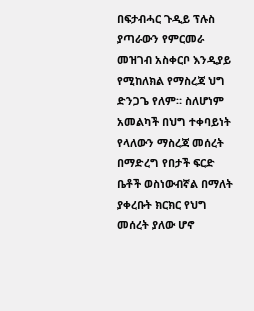በፍታብሓር ጉዲይ ፕሉስ ያጣራውን የምርመራ መዝገብ አስቀርቦ እንዲያይ የሚከለክል የማስረጃ ህግ ድንጋጌ የለም። ስለሆነም አመልካች በህግ ተቀባይነት የላለውን ማስረጃ መሰረት በማድረግ የበታች ፍርድ ቤቶች ወስነውብኛል በማለት ያቀረቡት ክርክር የህግ መሰረት ያለው ሆኖ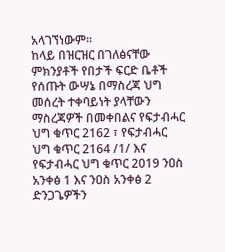አላገኘነውም።
ከላይ በዝርዝር በገለፅናቸው ምክንያቶች የበታች ፍርድ ቤቶች የሰጡት ውሣኔ በማስረጃ ህግ መሰረት ተቀባይነት ያላቸውን ማስረጃዎች በመቀበልና የፍታብሓር ህግ ቁጥር 2162 ፣ የፍታብሓር ህግ ቁጥር 2164 /1/ እና የፍታብሓር ህግ ቁጥር 2019 ንዐስ አንቀፅ 1 እና ንዐስ አንቀፅ 2 ድንጋጌዎችን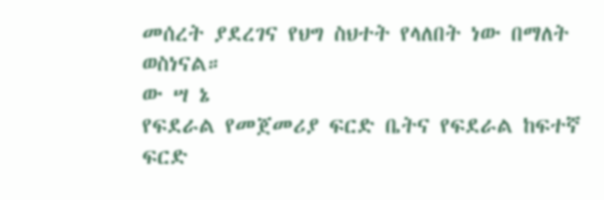መሰረት ያደረገና የህግ ስህተት የላለበት ነው በማለት ወስነናል።
ው ሣ ኔ
የፍደራል የመጀመሪያ ፍርድ ቤትና የፍደራል ከፍተኛ ፍርድ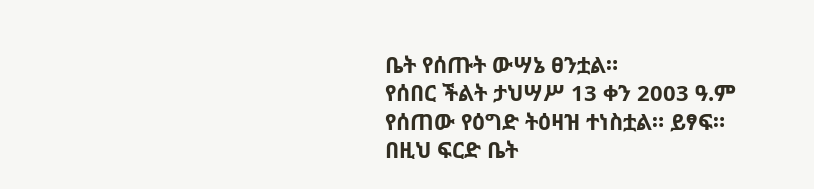ቤት የሰጡት ውሣኔ ፀንቷል።
የሰበር ችልት ታህሣሥ 13 ቀን 2003 ዓ.ም የሰጠው የዕግድ ትዕዛዝ ተነስቷል። ይፃፍ።
በዚህ ፍርድ ቤት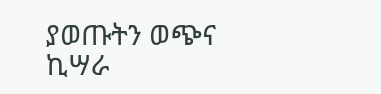ያወጡትን ወጭና ኪሣራ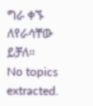ግራ ቀኙ ለየራሳቸው ይቻለ።
No topics extracted.